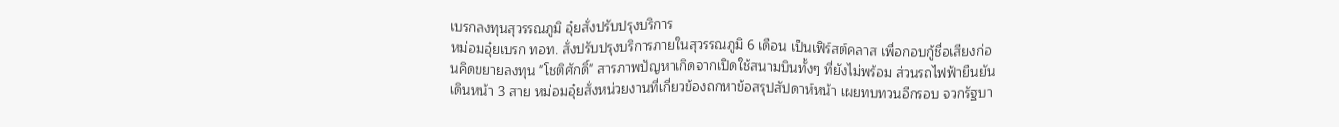เบรกลงทุนสุวรรณภูมิ อุ๋ยสั่งปรับปรุงบริการ
หม่อมอุ๋ยเบรก ทอท. สั่งปรับปรุงบริการภายในสุวรรณภูมิ 6 เดือน เป็นเฟิร์สต์คลาส เพื่อกอบกู้ชื่อเสียงก่อนคิดขยายลงทุน "โชติศักดิ์" สารภาพปัญหาเกิดจากเปิดใช้สนามบินทั้งๆ ที่ยังไม่พร้อม ส่วนรถไฟฟ้ายืนยันเดินหน้า 3 สาย หม่อมอุ๋ยสั่งหน่วยงานที่เกี่ยวข้องถกหาข้อสรุปสัปดาห์หน้า เผยทบทวนอีกรอบ จวกรัฐบา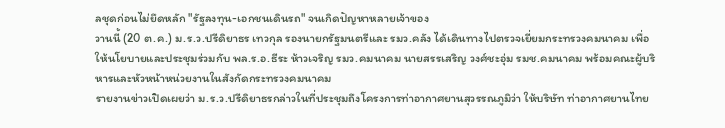ลชุดก่อนไม่ยึดหลัก "รัฐลงทุน-เอกชนเดินรถ" จนเกิดปัญหาหลายเจ้าของ
วานนี้ (20 ต.ค.) ม.ร.ว.ปรีดิยาธร เทวกุล รองนายกรัฐมนตรีและ รมว.คลัง ได้เดินทางไปตรวจเยี่ยมกระทรวงคมนาคม เพื่อให้นโยบายและประชุมร่วมกับ พล.ร.อ.ธีระ ห้าวเจริญ รมว.คมนาคม นายสรรเสริญ วงศ์ชะอุ่ม รมช.คมนาคม พร้อมคณะผู้บริหารและหัวหน้าหน่วยงานในสังกัดกระทรวงคมนาคม
รายงานข่าวเปิดเผยว่า ม.ร.ว.ปรีดิยาธรกล่าวในที่ประชุมถึงโครงการท่าอากาศยานสุวรรณภูมิว่า ให้บริษัท ท่าอากาศยานไทย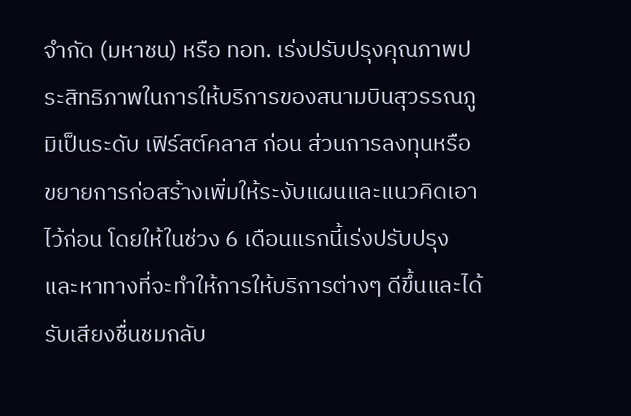จำกัด (มหาชน) หรือ ทอท. เร่งปรับปรุงคุณภาพประสิทธิภาพในการให้บริการของสนามบินสุวรรณภูมิเป็นระดับ เฟิร์สต์คลาส ก่อน ส่วนการลงทุนหรือขยายการก่อสร้างเพิ่มให้ระงับแผนและแนวคิดเอาไว้ก่อน โดยให้ในช่วง 6 เดือนแรกนี้เร่งปรับปรุงและหาทางที่จะทำให้การให้บริการต่างๆ ดีขึ้นและได้รับเสียงชื่นชมกลับ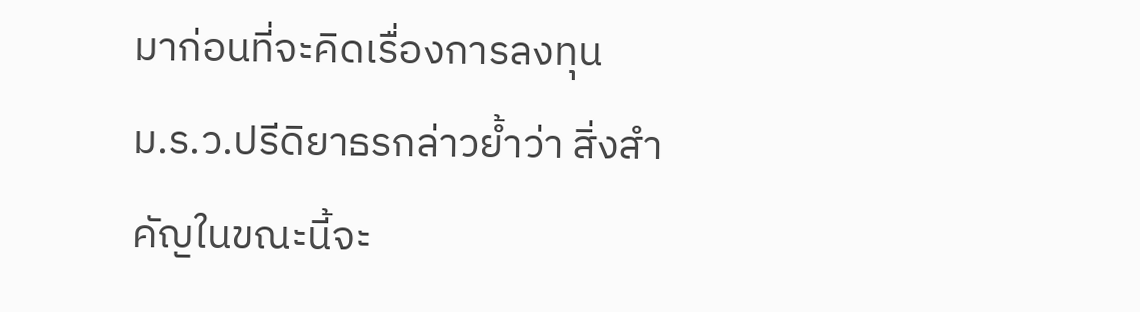มาก่อนที่จะคิดเรื่องการลงทุน
ม.ร.ว.ปรีดิยาธรกล่าวย้ำว่า สิ่งสำคัญในขณะนี้จะ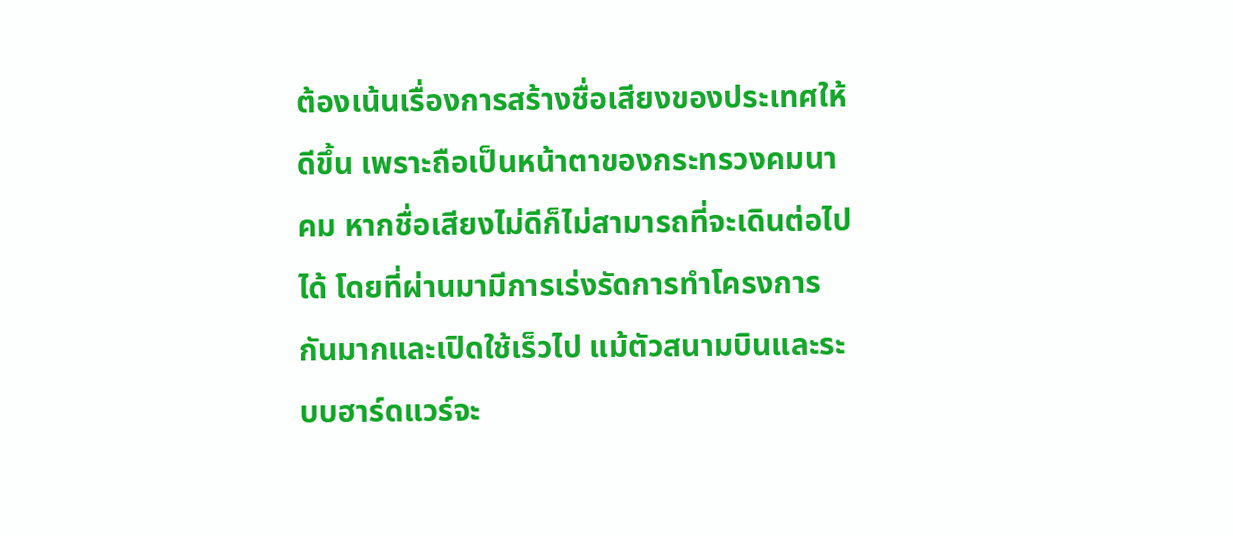ต้องเน้นเรื่องการสร้างชื่อเสียงของประเทศให้ดีขึ้น เพราะถือเป็นหน้าตาของกระทรวงคมนาคม หากชื่อเสียงไม่ดีก็ไม่สามารถที่จะเดินต่อไปได้ โดยที่ผ่านมามีการเร่งรัดการทำโครงการกันมากและเปิดใช้เร็วไป แม้ตัวสนามบินและระบบฮาร์ดแวร์จะ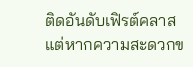ติดอันดับเฟิรต์คลาส แต่หากความสะดวกข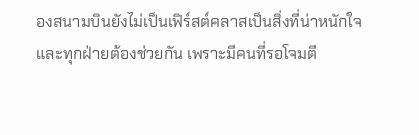องสนามบินยังไม่เป็นเฟิร์สต์คลาสเป็นสิ่งที่น่าหนักใจและทุกฝ่ายต้องช่วยกัน เพราะมีคนที่รอโจมตี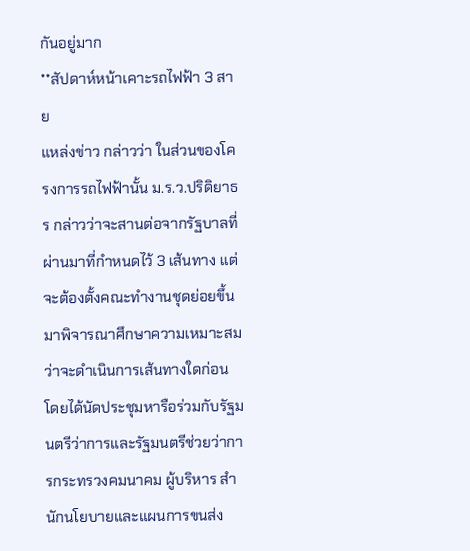กันอยู่มาก
**สัปดาห์หน้าเคาะรถไฟฟ้า 3 สาย
แหล่งข่าว กล่าวว่า ในส่วนของโครงการรถไฟฟ้านั้น ม.ร.ว.ปริดิยาธร กล่าวว่าจะสานต่อจากรัฐบาลที่ผ่านมาที่กำหนดไว้ 3 เส้นทาง แต่จะต้องตั้งคณะทำงานชุดย่อยขึ้นมาพิจารณาศึกษาความเหมาะสมว่าจะดำเนินการเส้นทางใดก่อน โดยได้นัดประชุมหารือร่วมกับรัฐมนตรีว่าการและรัฐมนตรีช่วยว่าการกระทรวงคมนาคม ผู้บริหาร สำนักนโยบายและแผนการขนส่ง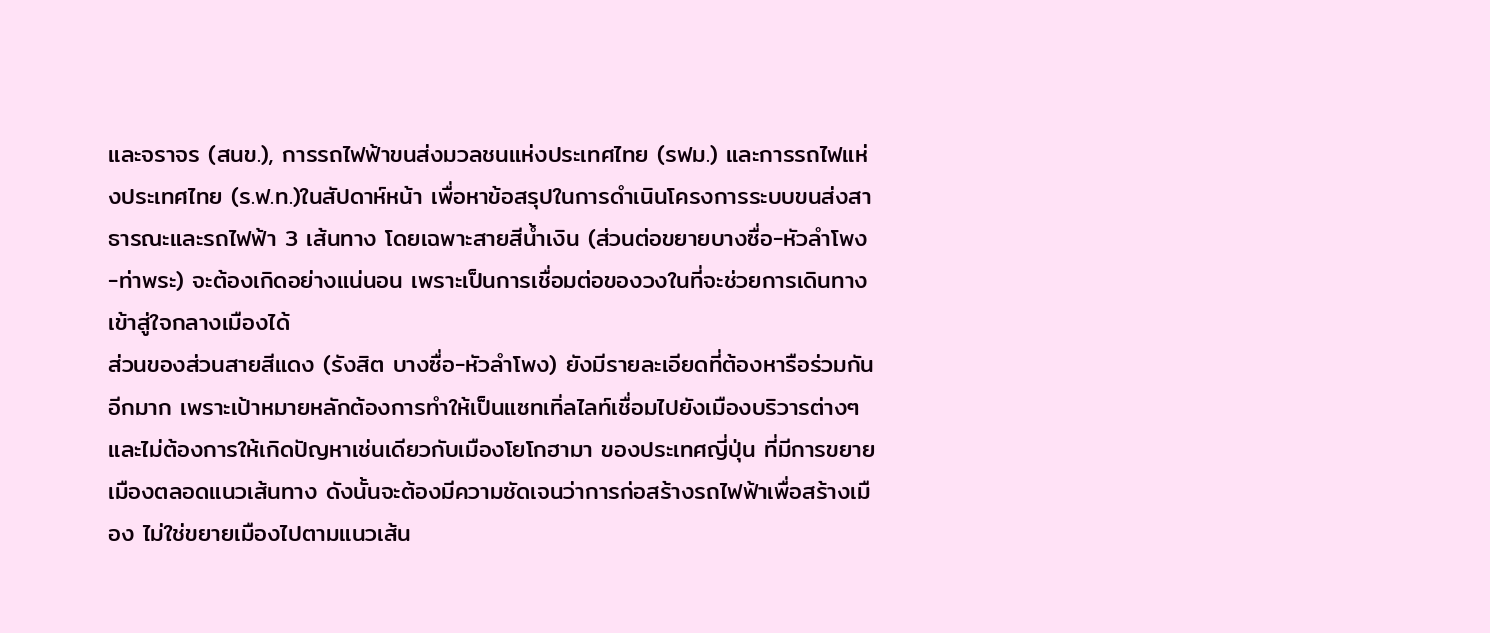และจราจร (สนข.), การรถไฟฟ้าขนส่งมวลชนแห่งประเทศไทย (รฟม.) และการรถไฟแห่งประเทศไทย (ร.ฟ.ท.)ในสัปดาห์หน้า เพื่อหาข้อสรุปในการดำเนินโครงการระบบขนส่งสาธารณะและรถไฟฟ้า 3 เส้นทาง โดยเฉพาะสายสีน้ำเงิน (ส่วนต่อขยายบางซื่อ-หัวลำโพง-ท่าพระ) จะต้องเกิดอย่างแน่นอน เพราะเป็นการเชื่อมต่อของวงในที่จะช่วยการเดินทางเข้าสู่ใจกลางเมืองได้
ส่วนของส่วนสายสีแดง (รังสิต บางซื่อ-หัวลำโพง) ยังมีรายละเอียดที่ต้องหารือร่วมกันอีกมาก เพราะเป้าหมายหลักต้องการทำให้เป็นแซทเทิ่ลไลท์เชื่อมไปยังเมืองบริวารต่างๆ และไม่ต้องการให้เกิดปัญหาเช่นเดียวกับเมืองโยโกฮามา ของประเทศญี่ปุ่น ที่มีการขยายเมืองตลอดแนวเส้นทาง ดังนั้นจะต้องมีความชัดเจนว่าการก่อสร้างรถไฟฟ้าเพื่อสร้างเมือง ไม่ใช่ขยายเมืองไปตามแนวเส้น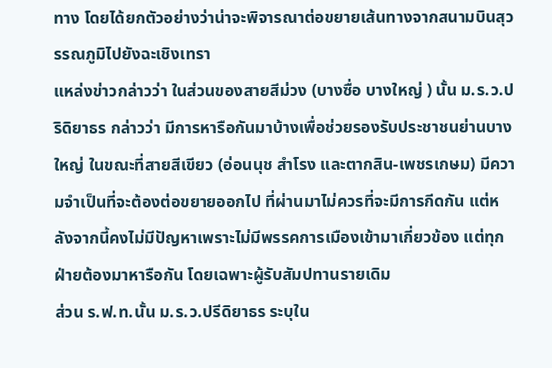ทาง โดยได้ยกตัวอย่างว่าน่าจะพิจารณาต่อขยายเส้นทางจากสนามบินสุวรรณภูมิไปยังฉะเชิงเทรา
แหล่งข่าวกล่าวว่า ในส่วนของสายสีม่วง (บางซื่อ บางใหญ่ ) นั้น ม.ร.ว.ปริดิยาธร กล่าวว่า มีการหารือกันมาบ้างเพื่อช่วยรองรับประชาชนย่านบางใหญ่ ในขณะที่สายสีเขียว (อ่อนนุช สำโรง และตากสิน-เพชรเกษม) มีความจำเป็นที่จะต้องต่อขยายออกไป ที่ผ่านมาไม่ควรที่จะมีการกีดกัน แต่หลังจากนี้คงไม่มีปัญหาเพราะไม่มีพรรคการเมืองเข้ามาเกี่ยวข้อง แต่ทุกฝ่ายต้องมาหารือกัน โดยเฉพาะผู้รับสัมปทานรายเดิม
ส่วน ร.ฟ.ท.นั้น ม.ร.ว.ปรีดิยาธร ระบุใน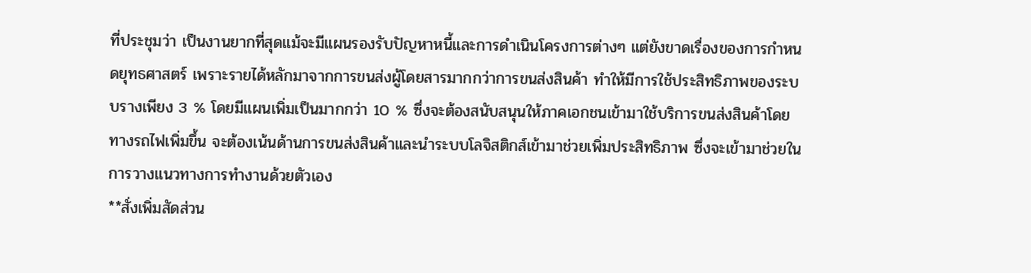ที่ประชุมว่า เป็นงานยากที่สุดแม้จะมีแผนรองรับปัญหาหนี้และการดำเนินโครงการต่างๆ แต่ยังขาดเรื่องของการกำหนดยุทธศาสตร์ เพราะรายได้หลักมาจากการขนส่งผู้โดยสารมากกว่าการขนส่งสินค้า ทำให้มีการใช้ประสิทธิภาพของระบบรางเพียง 3 % โดยมีแผนเพิ่มเป็นมากกว่า 10 % ซึ่งจะต้องสนับสนุนให้ภาคเอกชนเข้ามาใช้บริการขนส่งสินค้าโดยทางรถไฟเพิ่มขึ้น จะต้องเน้นด้านการขนส่งสินค้าและนำระบบโลจิสติกส์เข้ามาช่วยเพิ่มประสิทธิภาพ ซึ่งจะเข้ามาช่วยในการวางแนวทางการทำงานด้วยตัวเอง
**สั่งเพิ่มสัดส่วน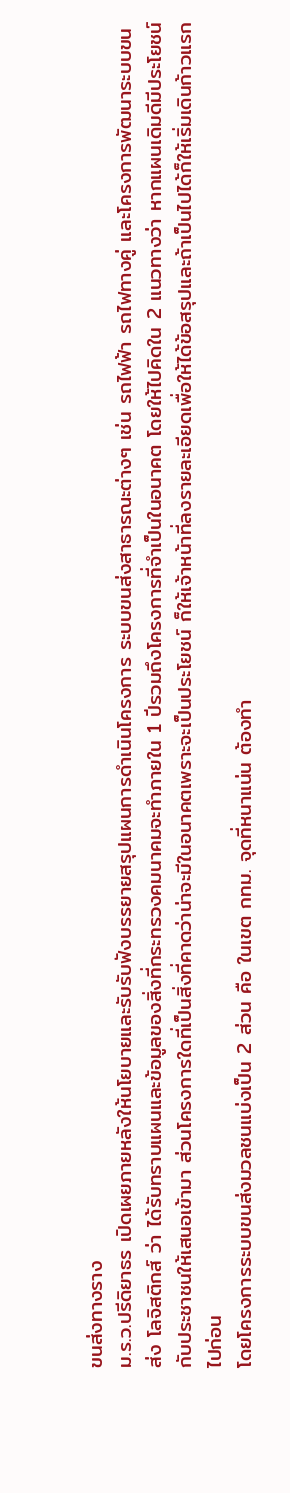ขนส่งทางราง
ม.ร.ว.ปรีดิยาธร เปิดเผยภายหลังให้นโยบายและรับรับฟังบรรยายสรุปแผนการดำเนินโครงการ ระบบขนส่งสาธารณะต่างๆ เช่น รถไฟฟ้า รถไฟทางคู่ และโครงการพัฒนาระบบขนส่ง โลจิสติกส์ ว่า ได้รับทราบแผนและข้อมูลของสิ่งที่กระทรวงคมนาคมจะทำภายใน 1 ปีรวมถึงโครงการที่จำเป็นในอนาคต โดยให้ไปคิดใน 2 แนวทางว่า หากแผนเดิมดีมีประโยชน์กับประชาชนให้เสนอเข้ามา ส่วนโครงการใดที่เป็นสิ่งที่คาดว่าน่าจะมีในอนาคตเพราะจะเป็นประโยชน์ ก็ให้เจ้าหน้าที่ลงรายละเอียดเพื่อให้ได้ข้อสรุปและถ้าเป็นไปได้ก็ให้เริ่มเดินก้าวแรกไปก่อน
โดยโครงการระบบขนส่งมวลชนแบ่งเป็น 2 ส่วน คือ ในเขต กทม. จุดที่หนาแน่น ต้องทำ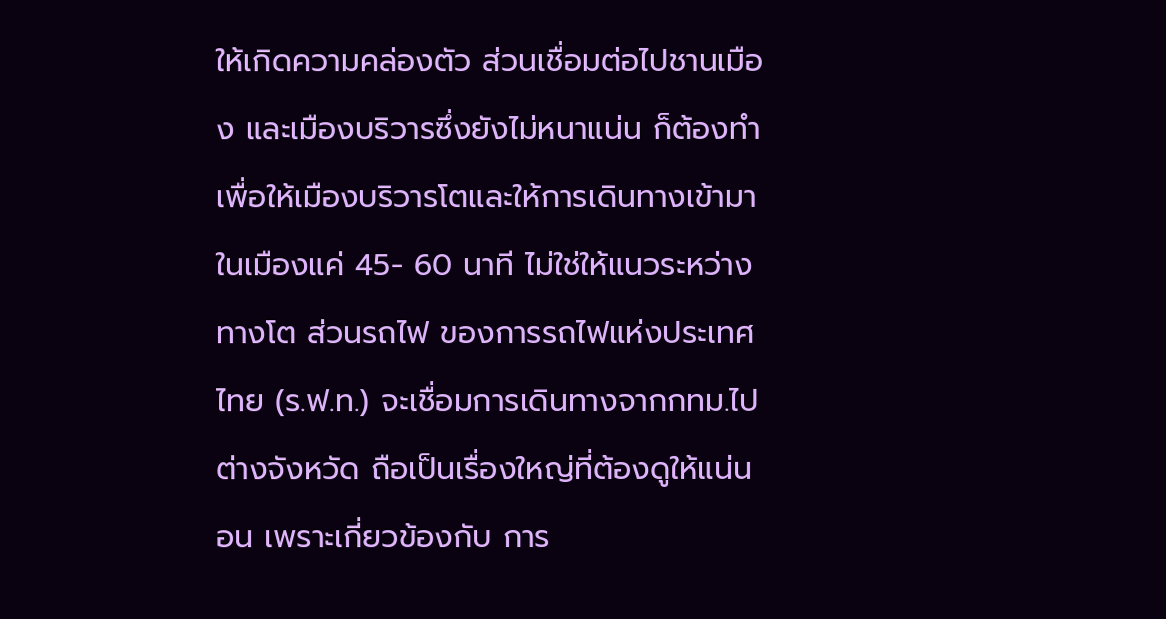ให้เกิดความคล่องตัว ส่วนเชื่อมต่อไปชานเมือง และเมืองบริวารซึ่งยังไม่หนาแน่น ก็ต้องทำเพื่อให้เมืองบริวารโตและให้การเดินทางเข้ามาในเมืองแค่ 45- 60 นาที ไม่ใช่ให้แนวระหว่างทางโต ส่วนรถไฟ ของการรถไฟแห่งประเทศไทย (ร.ฟ.ท.) จะเชื่อมการเดินทางจากกทม.ไปต่างจังหวัด ถือเป็นเรื่องใหญ่ที่ต้องดูให้แน่นอน เพราะเกี่ยวข้องกับ การ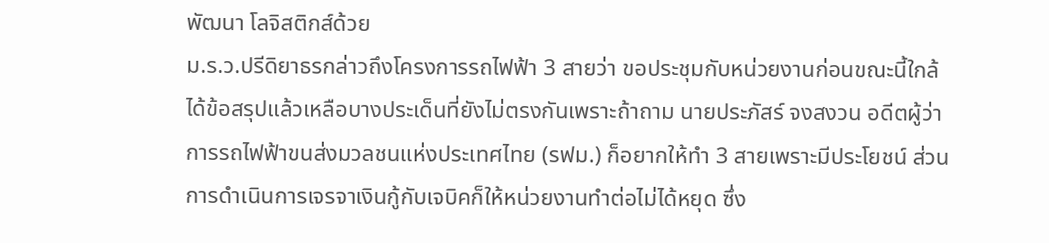พัฒนา โลจิสติกส์ด้วย
ม.ร.ว.ปรีดิยาธรกล่าวถึงโครงการรถไฟฟ้า 3 สายว่า ขอประชุมกับหน่วยงานก่อนขณะนี้ใกล้ได้ข้อสรุปแล้วเหลือบางประเด็นที่ยังไม่ตรงกันเพราะถ้าถาม นายประภัสร์ จงสงวน อดีตผู้ว่าการรถไฟฟ้าขนส่งมวลชนแห่งประเทศไทย (รฟม.) ก็อยากให้ทำ 3 สายเพราะมีประโยชน์ ส่วนการดำเนินการเจรจาเงินกู้กับเจบิคก็ให้หน่วยงานทำต่อไม่ได้หยุด ซึ่ง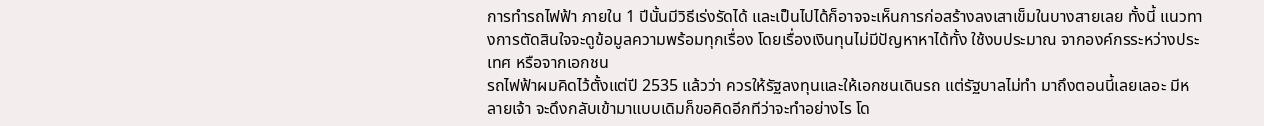การทำรถไฟฟ้า ภายใน 1 ปีนั้นมีวิธีเร่งรัดได้ และเป็นไปได้ก็อาจจะเห็นการก่อสร้างลงเสาเข็มในบางสายเลย ทั้งนี้ แนวทางการตัดสินใจจะดูข้อมูลความพร้อมทุกเรื่อง โดยเรื่องเงินทุนไม่มีปัญหาหาได้ทั้ง ใช้งบประมาณ จากองค์กรระหว่างประเทศ หรือจากเอกชน
รถไฟฟ้าผมคิดไว้ตั้งแต่ปี 2535 แล้วว่า ควรให้รัฐลงทุนและให้เอกชนเดินรถ แต่รัฐบาลไม่ทำ มาถึงตอนนี้เลยเลอะ มีหลายเจ้า จะดึงกลับเข้ามาแบบเดิมก็ขอคิดอีกทีว่าจะทำอย่างไร โด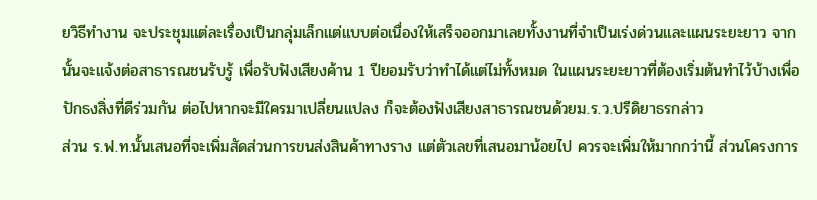ยวิธีทำงาน จะประชุมแต่ละเรื่องเป็นกลุ่มเล็กแต่แบบต่อเนื่องให้เสร็จออกมาเลยทั้งงานที่จำเป็นเร่งด่วนและแผนระยะยาว จากนั้นจะแจ้งต่อสาธารณชนรับรู้ เพื่อรับฟังเสียงค้าน 1 ปียอมรับว่าทำได้แต่ไม่ทั้งหมด ในแผนระยะยาวที่ต้องเริ่มต้นทำไว้บ้างเพื่อปักธงสิ่งที่ดีร่วมกัน ต่อไปหากจะมีใครมาเปลี่ยนแปลง ก็จะต้องฟังเสียงสาธารณชนด้วยม.ร.ว.ปรีดิยาธรกล่าว
ส่วน ร.ฟ.ท.นั้นเสนอที่จะเพิ่มสัดส่วนการขนส่งสินค้าทางราง แต่ตัวเลขที่เสนอมาน้อยไป ควรจะเพิ่มให้มากกว่านี้ ส่วนโครงการ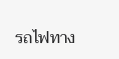รถไฟทาง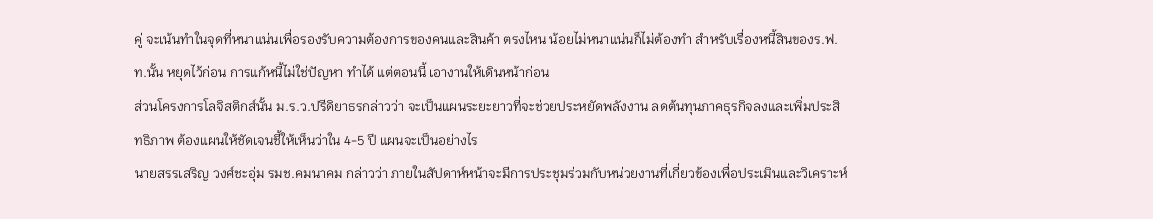คู่ จะเน้นทำในจุดที่หนาแน่นเพื่อรองรับความต้องการของคนและสินค้า ตรงไหน น้อยไม่หนาแน่นก็ไม่ต้องทำ สำหรับเรื่องหนี้สินของร.ฟ.ท.นั้น หยุดไว้ก่อน การแก้หนี้ไม่ใช่ปัญหา ทำได้ แต่ตอนนี้ เอางานให้เดินหน้าก่อน
ส่วนโครงการโลจิสติกส์นั้น ม.ร.ว.ปรีดิยาธรกล่าวว่า จะเป็นแผนระยะยาวที่จะช่วยประหยัดพลังงาน ลดต้นทุนภาคธุรกิจลงและเพิ่มประสิทธิภาพ ต้องแผนให้ชัดเจนชี้ให้เห็นว่าใน 4-5 ปี แผนจะเป็นอย่างไร
นายสรรเสริญ วงศ์ชะอุ่ม รมช.คมนาคม กล่าวว่า ภายในสัปดาห์หน้าจะมีการประชุมร่วมกับหน่วยงานที่เกี่ยวข้องเพื่อประเมินและวิเคราะห์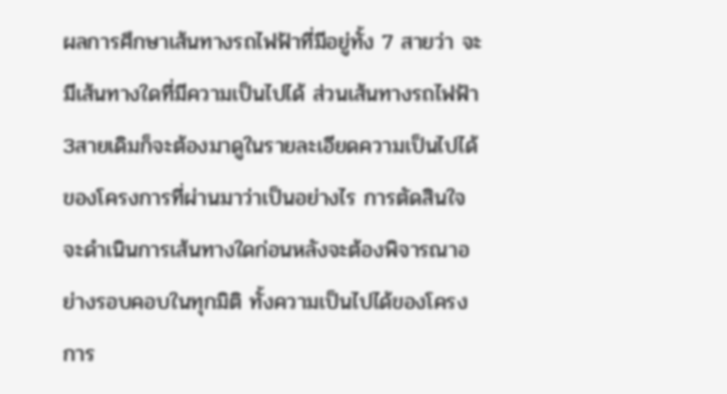ผลการศึกษาเส้นทางรถไฟฟ้าที่มีอยู่ทั้ง 7 สายว่า จะมีเส้นทางใดที่มีความเป็นไปได้ ส่วนเส้นทางรถไฟฟ้า 3สายเดิมก็จะต้องมาดูในรายละเอียดความเป็นไปได้ของโครงการที่ผ่านมาว่าเป็นอย่างไร การตัดสินใจจะดำเนินการเส้นทางใดก่อนหลังจะต้องพิจารณาอย่างรอบคอบในทุกมิติ ทั้งความเป็นไปได้ของโครงการ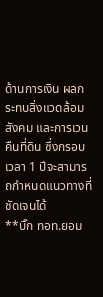ด้านการเงิน ผลกระทบสิ่งแวดล้อม สังคม และการเวนคืนที่ดิน ซึ่งกรอบเวลา 1 ปีจะสามารถกำหนดแนวทางที่ชัดเจนได้
**บิ๊ก ทอท.ยอม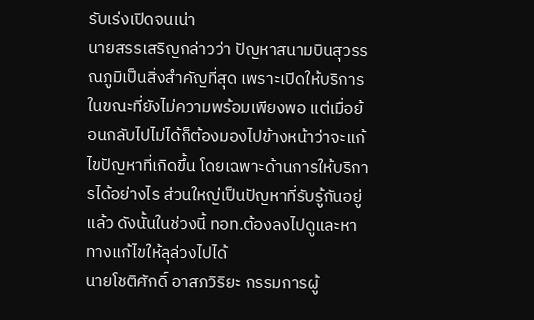รับเร่งเปิดจนเน่า
นายสรรเสริญกล่าวว่า ปัญหาสนามบินสุวรรณภูมิเป็นสิ่งสำคัญที่สุด เพราะเปิดให้บริการในขณะที่ยังไม่ความพร้อมเพียงพอ แต่เมื่อย้อนกลับไปไม่ได้ก็ต้องมองไปข้างหน้าว่าจะแก้ไขปัญหาที่เกิดขึ้น โดยเฉพาะด้านการให้บริการได้อย่างไร ส่วนใหญ่เป็นปัญหาที่รับรู้กันอยู่แล้ว ดังนั้นในช่วงนี้ ทอท.ต้องลงไปดูและหาทางแก้ไขให้ลุล่วงไปได้
นายโชติศักดิ์ อาสภวิริยะ กรรมการผู้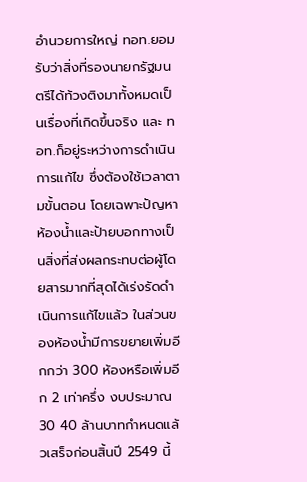อำนวยการใหญ่ ทอท.ยอมรับว่าสิ่งที่รองนายกรัฐมนตรีได้ท้วงติงมาทั้งหมดเป็นเรื่องที่เกิดขึ้นจริง และ ทอท.ก็อยู่ระหว่างการดำเนินการแก้ไข ซึ่งต้องใช้เวลาตามขั้นตอน โดยเฉพาะปัญหาห้องน้ำและป้ายบอกทางเป็นสิ่งที่ส่งผลกระทบต่อผู้โดยสารมากที่สุดได้เร่งรัดดำเนินการแก้ไขแล้ว ในส่วนของห้องน้ำมีการขยายเพิ่มอีกกว่า 300 ห้องหรือเพิ่มอีก 2 เท่าครึ่ง งบประมาณ 30 40 ล้านบาทกำหนดแล้วเสร็จก่อนสิ้นปี 2549 นี้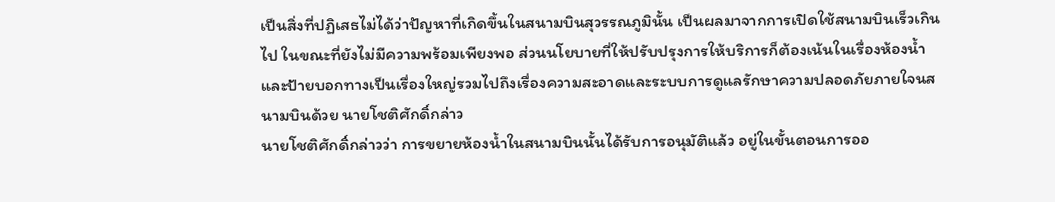เป็นสิ่งที่ปฏิเสธไม่ได้ว่าปัญหาที่เกิดขึ้นในสนามบินสุวรรณภูมินั้น เป็นผลมาจากการเปิดใช้สนามบินเร็วเกินไป ในขณะที่ยังไม่มีความพร้อมเพียงพอ ส่วนนโยบายที่ให้ปรับปรุงการให้บริการก็ต้องเน้นในเรื่องห้องน้ำและป้ายบอกทางเป็นเรื่องใหญ่รวมไปถึงเรื่องความสะอาดและระบบการดูแลรักษาความปลอดภัยภายใจนสนามบินด้วย นายโชติศักดิ์กล่าว
นายโชติศักดิ์กล่าวว่า การขยายห้องน้ำในสนามบินนั้นได้รับการอนุมัติแล้ว อยู่ในขั้นตอนการออ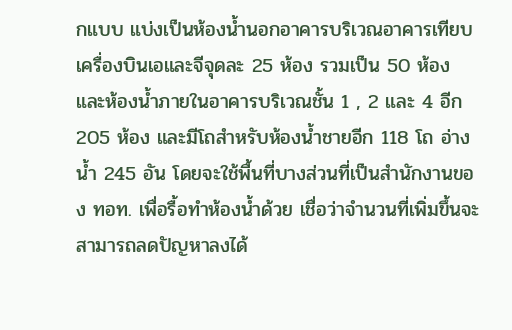กแบบ แบ่งเป็นห้องน้ำนอกอาคารบริเวณอาคารเทียบเครื่องบินเอและจีจุดละ 25 ห้อง รวมเป็น 50 ห้อง และห้องน้ำภายในอาคารบริเวณชั้น 1 , 2 และ 4 อีก 205 ห้อง และมีโถสำหรับห้องน้ำชายอีก 118 โถ อ่างน้ำ 245 อัน โดยจะใช้พื้นที่บางส่วนที่เป็นสำนักงานของ ทอท. เพื่อรื้อทำห้องน้ำด้วย เชื่อว่าจำนวนที่เพิ่มขึ้นจะสามารถลดปัญหาลงได้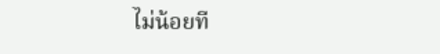ไม่น้อยที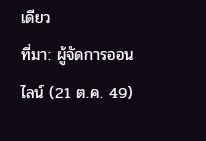เดียว
ที่มา: ผู้จัดการออนไลน์ (21 ต.ค. 49)